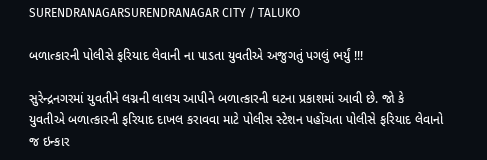SURENDRANAGARSURENDRANAGAR CITY / TALUKO

બળાત્કારની પોલીસે ફરિયાદ લેવાની ના પાડતા યુવતીએ અજુગતું પગલું ભર્યું !!!

સુરેન્દ્રનગરમાં યુવતીને લગ્નની લાલચ આપીને બળાત્કારની ઘટના પ્રકાશમાં આવી છે. જો કે યુવતીએ બળાત્કારની ફરિયાદ દાખલ કરાવવા માટે પોલીસ સ્ટેશન પહોંચતા પોલીસે ફરિયાદ લેવાનો જ ઇન્કાર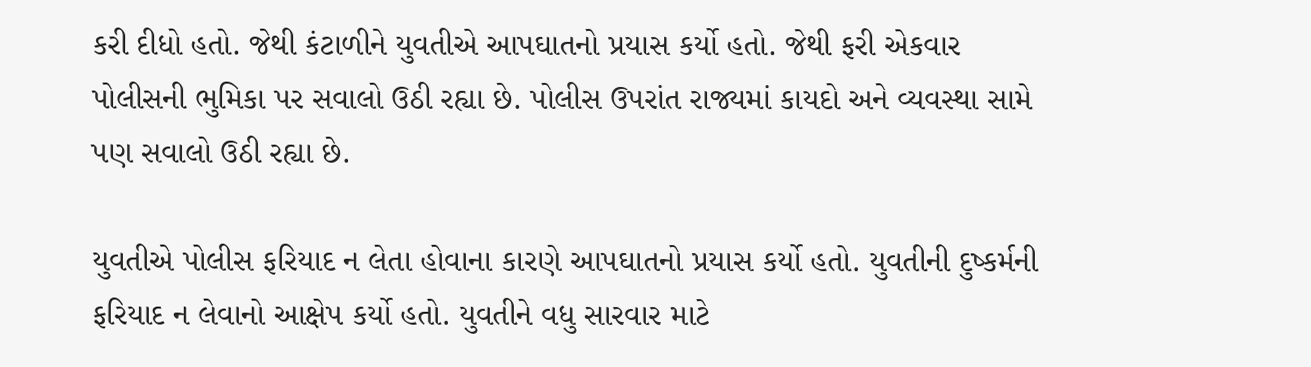કરી દીધો હતો. જેથી કંટાળીને યુવતીએ આપઘાતનો પ્રયાસ કર્યો હતો. જેથી ફરી એકવાર પોલીસની ભુમિકા પર સવાલો ઉઠી રહ્યા છે. પોલીસ ઉપરાંત રાજ્યમાં કાયદો અને વ્યવસ્થા સામે પણ સવાલો ઉઠી રહ્યા છે.

યુવતીએ પોલીસ ફરિયાદ ન લેતા હોવાના કારણે આપઘાતનો પ્રયાસ કર્યો હતો. યુવતીની દુષ્કર્મની ફરિયાદ ન લેવાનો આક્ષેપ કર્યો હતો. યુવતીને વધુ સારવાર માટે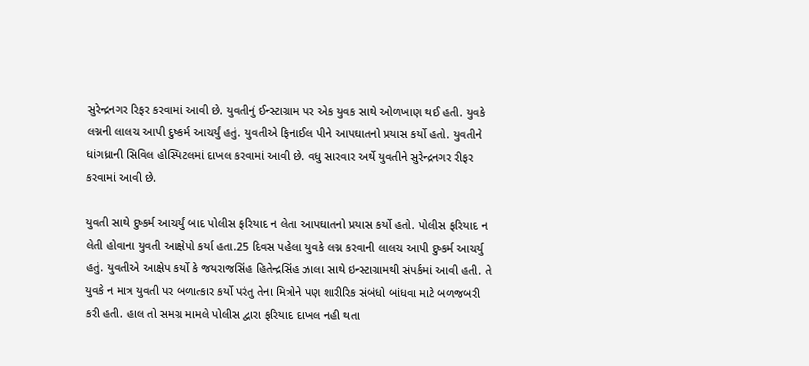સુરેન્દ્રનગર રિફર કરવામાં આવી છે. યુવતીનું ઈન્સ્ટાગ્રામ પર એક યુવક સાથે ઓળખાણ થઈ હતી. યુવકે લગ્નની લાલચ આપી દુષ્કર્મ આચર્યું હતું. યુવતીએ ફિનાઈલ પીને આપઘાતનો પ્રયાસ કર્યો હતો. યુવતીને ધાંગધ્રાની સિવિલ હોસ્પિટલમાં દાખલ કરવામાં આવી છે. વધુ સારવાર અર્થે યુવતીને સુરેન્દ્રનગર રીફર કરવામાં આવી છે.

યુવતી સાથે દુષ્કર્મ આચર્યું બાદ પોલીસ ફરિયાદ ન લેતા આપઘાતનો પ્રયાસ કર્યો હતો. પોલીસ ફરિયાદ ન લેતી હોવાના યુવતી આક્ષેપો કર્યા હતા.25 દિવસ પહેલા યુવકે લગ્ન કરવાની લાલચ આપી દુષ્કર્મ આચર્યુ હતું. યુવતીએ આક્ષેપ કર્યો કે જયરાજસિંહ હિતેન્દ્રસિંહ ઝાલા સાથે ઇન્સ્ટાગ્રામથી સંપર્કમાં આવી હતી. તે યુવકે ન માત્ર યુવતી પર બળાત્કાર કર્યો પરંતુ તેના મિત્રોને પણ શારીરિક સંબંધો બાંધવા માટે બળજબરી કરી હતી. હાલ તો સમગ્ર મામલે પોલીસ દ્વારા ફરિયાદ દાખલ નહી થતા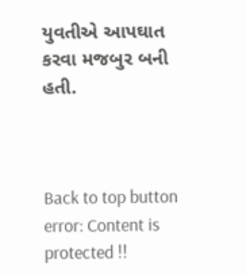યુવતીએ આપઘાત કરવા મજબુર બની હતી.



Back to top button
error: Content is protected !!